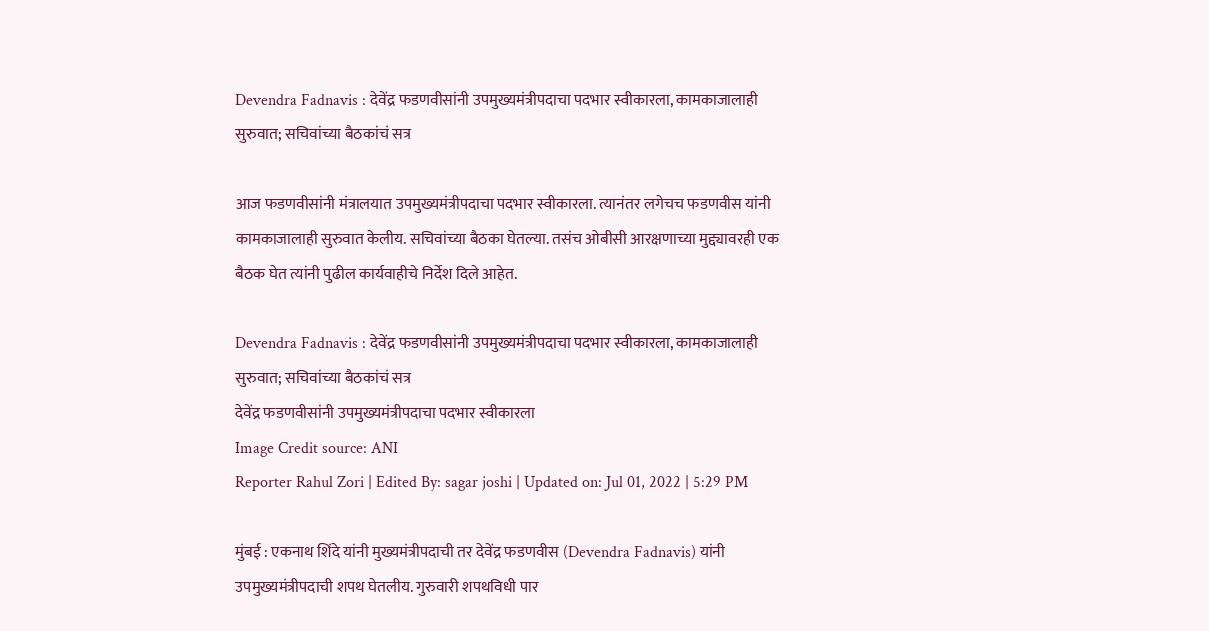Devendra Fadnavis : देवेंद्र फडणवीसांनी उपमुख्यमंत्रीपदाचा पदभार स्वीकारला, कामकाजालाही सुरुवात; सचिवांच्या बैठकांचं सत्र

आज फडणवीसांनी मंत्रालयात उपमुख्यमंत्रीपदाचा पदभार स्वीकारला. त्यानंतर लगेचच फडणवीस यांनी कामकाजालाही सुरुवात केलीय. सचिवांच्या बैठका घेतल्या. तसंच ओबीसी आरक्षणाच्या मुद्द्यावरही एक बैठक घेत त्यांनी पुढील कार्यवाहीचे निर्देश दिले आहेत.

Devendra Fadnavis : देवेंद्र फडणवीसांनी उपमुख्यमंत्रीपदाचा पदभार स्वीकारला, कामकाजालाही सुरुवात; सचिवांच्या बैठकांचं सत्र
देवेंद्र फडणवीसांनी उपमुख्यमंत्रीपदाचा पदभार स्वीकारला
Image Credit source: ANI
Reporter Rahul Zori | Edited By: sagar joshi | Updated on: Jul 01, 2022 | 5:29 PM

मुंबई : एकनाथ शिंदे यांनी मुख्यमंत्रीपदाची तर देवेंद्र फडणवीस (Devendra Fadnavis) यांनी उपमुख्यमंत्रीपदाची शपथ घेतलीय. गुरुवारी शपथविधी पार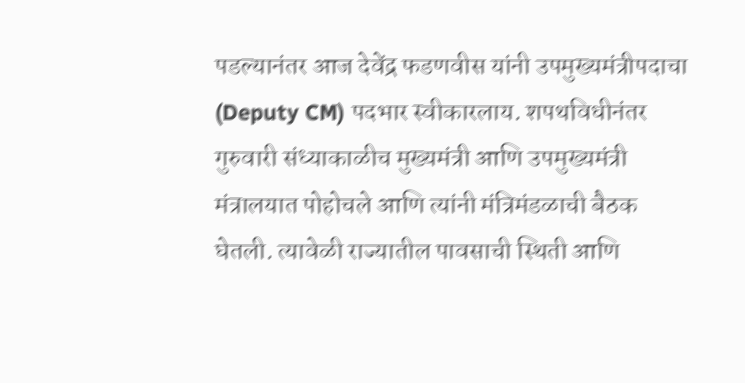पडल्यानंतर आज देवेंद्र फडणवीस यांनी उपमुख्यमंत्रीपदाचा (Deputy CM) पदभार स्वीकारलाय. शपथविधीनंतर गुरुवारी संध्याकाळीच मुख्यमंत्री आणि उपमुख्यमंत्री मंत्रालयात पोहोचले आणि त्यांनी मंत्रिमंडळाची बैठक घेतली. त्यावेळी राज्यातील पावसाची स्थिती आणि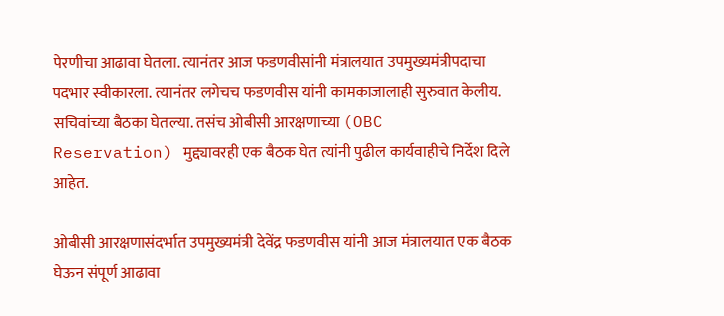पेरणीचा आढावा घेतला. त्यानंतर आज फडणवीसांनी मंत्रालयात उपमुख्यमंत्रीपदाचा पदभार स्वीकारला. त्यानंतर लगेचच फडणवीस यांनी कामकाजालाही सुरुवात केलीय. सचिवांच्या बैठका घेतल्या. तसंच ओबीसी आरक्षणाच्या (OBC Reservation) मुद्द्यावरही एक बैठक घेत त्यांनी पुढील कार्यवाहीचे निर्देश दिले आहेत.

ओबीसी आरक्षणासंदर्भात उपमुख्यमंत्री देवेंद्र फडणवीस यांनी आज मंत्रालयात एक बैठक घेऊन संपूर्ण आढावा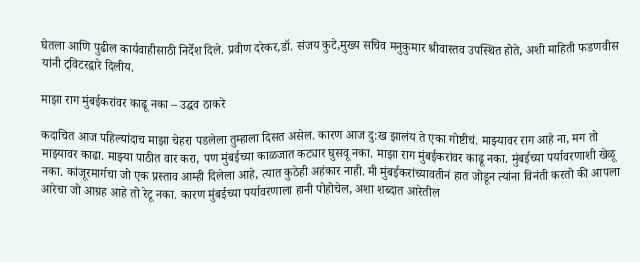घेतला आणि पुढील कार्यवाहीसाठी निर्देश दिले. प्रवीण दरेकर,डॉ. संजय कुटे,मुख्य सचिव मनुकुमार श्रीवास्तव उपस्थित होते, अशी माहिती फडणवीस यांनी ट्विटरद्वारे दिलीय.

माझा राग मुंबईकरांवर काढू नका – उद्धव ठाकरे

कदाचित आज पहिल्यांदाच माझा चेहरा पडलेला तुम्हाला दिसत असेल. कारण आज दु:ख झालंय ते एका गोष्टीचं. माझ्यावर राग आहे ना, मग तो माझ्यावर काढा. माझ्या पाठीत वार करा, पण मुंबईच्या काळजात कट्यार घुसवू नका. माझा राग मुंबईकरांवर काढू नका. मुंबईच्या पर्यावरणाशी खेळू नका. कांजूरमार्गचा जो एक प्रस्ताव आम्ही दिलेला आहे, त्यात कुठेही अहंकार नाही. मी मुंबईकरांच्यावतीनं हात जोडून त्यांना विनंती करतो की आपला आरेचा जो आग्रह आहे तो रेटू नका. कारण मुंबईच्या पर्यावरणाला हानी पोहोचेल, अशा शब्दात आरेतील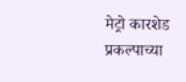मेट्रो कारशेड प्रकल्पाच्या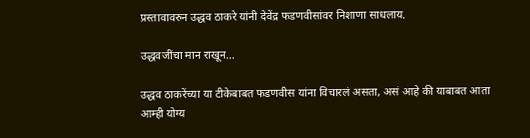प्रस्तावावरुन उद्धव ठाकरे यांनी देवेंद्र फडणवीसांवर निशाणा साधलाय.

उद्धवजींचा मान राखून…

उद्धव ठाकरेंच्या या टीकेबाबत फडणवीस यांना विचारलं असता, असं आहे की याबाबत आता आम्ही योग्य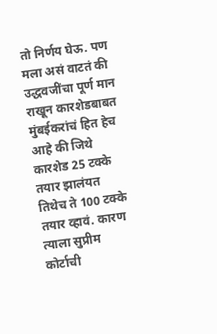तो निर्णय घेऊ. पण मला असं वाटतं की उद्धवजींचा पूर्ण मान राखून कारशेडबाबत मुंबईकरांचं हित हेच आहे की जिथे कारशेड 25 टक्के तयार झालंयत तिथेच ते 100 टक्के तयार व्हावं. कारण त्याला सुप्रीम कोर्टाची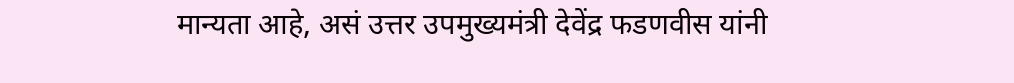मान्यता आहे, असं उत्तर उपमुख्यमंत्री देवेंद्र फडणवीस यांनी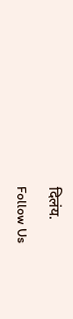दिलंय.

Follow Us